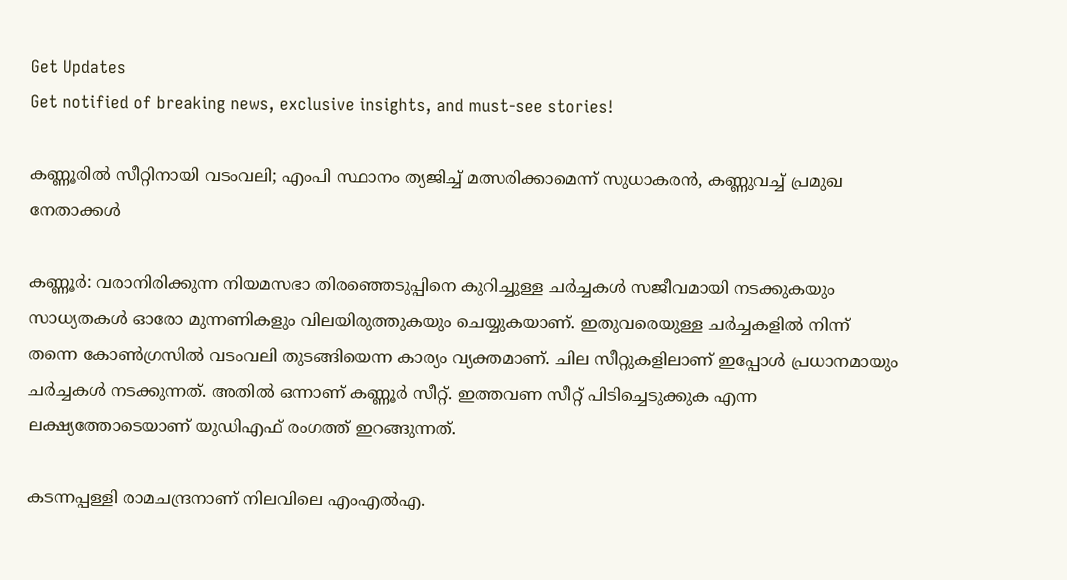Get Updates
Get notified of breaking news, exclusive insights, and must-see stories!

കണ്ണൂരിൽ സീറ്റിനായി വടംവലി; എംപി സ്ഥാനം ത്യജിച്ച് മത്സരിക്കാമെന്ന് സുധാകരൻ, കണ്ണുവച്ച് പ്രമുഖ നേതാക്കൾ

കണ്ണൂർ: വരാനിരിക്കുന്ന നിയമസഭാ തിരഞ്ഞെടുപ്പിനെ കുറിച്ചുള്ള ചർച്ചകൾ സജീവമായി നടക്കുകയും സാധ്യതകൾ ഓരോ മുന്നണികളും വിലയിരുത്തുകയും ചെയ്യുകയാണ്. ഇതുവരെയുള്ള ചർച്ചകളിൽ നിന്ന് തന്നെ കോൺഗ്രസിൽ വടംവലി തുടങ്ങിയെന്ന കാര്യം വ്യക്തമാണ്. ചില സീറ്റുകളിലാണ് ഇപ്പോൾ പ്രധാനമായും ചർച്ചകൾ നടക്കുന്നത്. അതിൽ ഒന്നാണ് കണ്ണൂർ സീറ്റ്. ഇത്തവണ സീറ്റ് പിടിച്ചെടുക്കുക എന്ന ലക്ഷ്യത്തോടെയാണ് യുഡിഎഫ് രംഗത്ത് ഇറങ്ങുന്നത്.

കടന്നപ്പള്ളി രാമചന്ദ്രനാണ് നിലവിലെ എംഎൽഎ.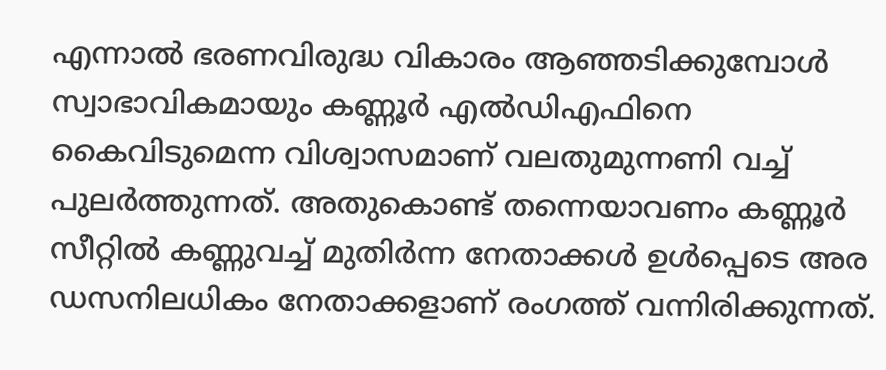എന്നാൽ ഭരണവിരുദ്ധ വികാരം ആഞ്ഞടിക്കുമ്പോൾ സ്വാഭാവികമായും കണ്ണൂർ എൽഡിഎഫിനെ കൈവിടുമെന്ന വിശ്വാസമാണ് വലതുമുന്നണി വച്ച് പുലർത്തുന്നത്. അതുകൊണ്ട് തന്നെയാവണം കണ്ണൂർ സീറ്റിൽ കണ്ണുവച്ച് മുതിർന്ന നേതാക്കൾ ഉൾപ്പെടെ അര ഡസനിലധികം നേതാക്കളാണ് രംഗത്ത് വന്നിരിക്കുന്നത്.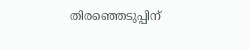തിരഞ്ഞെടുപ്പിന്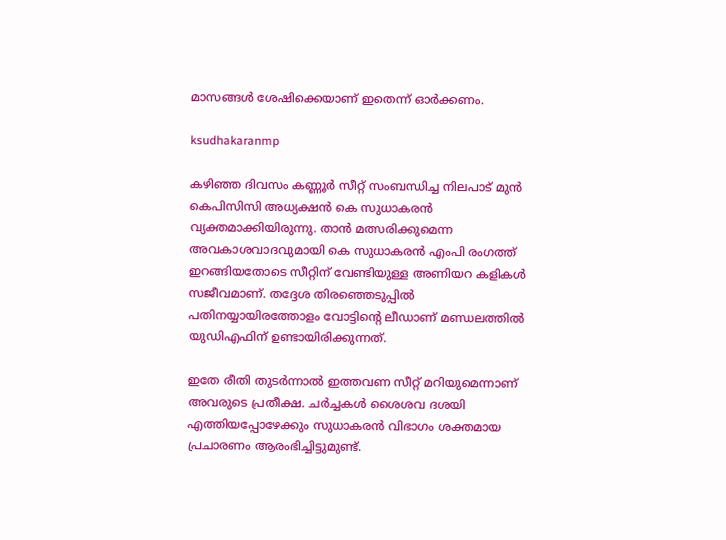മാസങ്ങൾ ശേഷിക്കെയാണ് ഇതെന്ന് ഓർക്കണം.

ksudhakaranmp

കഴിഞ്ഞ ദിവസം കണ്ണൂർ സീറ്റ് സംബന്ധിച്ച നിലപാട് മുൻ കെപിസിസി അധ്യക്ഷൻ കെ സുധാകരൻ വ്യക്തമാക്കിയിരുന്നു. താൻ മത്സരിക്കുമെന്ന അവകാശവാദവുമായി കെ സുധാകരൻ എംപി രംഗത്ത് ഇറങ്ങിയതോടെ സീറ്റിന് വേണ്ടിയുള്ള അണിയറ കളികൾ സജീവമാണ്. തദ്ദേശ തിരഞ്ഞെടുപ്പിൽ പതിനയ്യായിരത്തോളം വോട്ടിന്റെ ലീഡാണ് മണ്ഡലത്തിൽ യുഡിഎഫിന് ഉണ്ടായിരിക്കുന്നത്.

ഇതേ രീതി തുടർന്നാൽ ഇത്തവണ സീറ്റ് മറിയുമെന്നാണ് അവരുടെ പ്രതീക്ഷ. ചർച്ചകൾ ശൈശവ ദശയി എത്തിയപ്പോഴേക്കും സുധാകരൻ വിഭാഗം ശക്തമായ പ്രചാരണം ആരംഭിച്ചിട്ടുമുണ്ട്.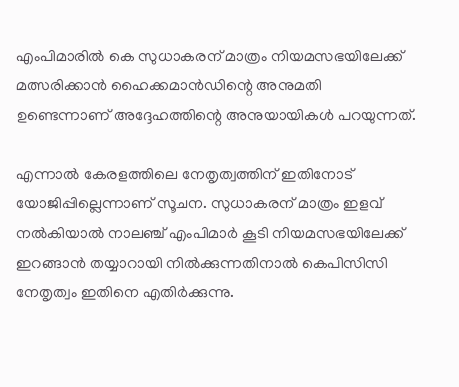എംപിമാരിൽ കെ സുധാകരന് മാത്രം നിയമസഭയിലേക്ക് മത്സരിക്കാൻ ഹൈക്കമാൻഡിന്റെ അനുമതി ഉണ്ടെന്നാണ് അദ്ദേഹത്തിന്റെ അനുയായികൾ പറയുന്നത്.

എന്നാൽ കേരളത്തിലെ നേതൃത്വത്തിന് ഇതിനോട് യോജിപ്പില്ലെന്നാണ് സൂചന. സുധാകരന് മാത്രം ഇളവ് നൽകിയാൽ നാലഞ്ച് എംപിമാർ കൂടി നിയമസഭയിലേക്ക് ഇറങ്ങാൻ തയ്യാറായി നിൽക്കുന്നതിനാൽ കെപിസിസി നേതൃത്വം ഇതിനെ എതിർക്കുന്നു.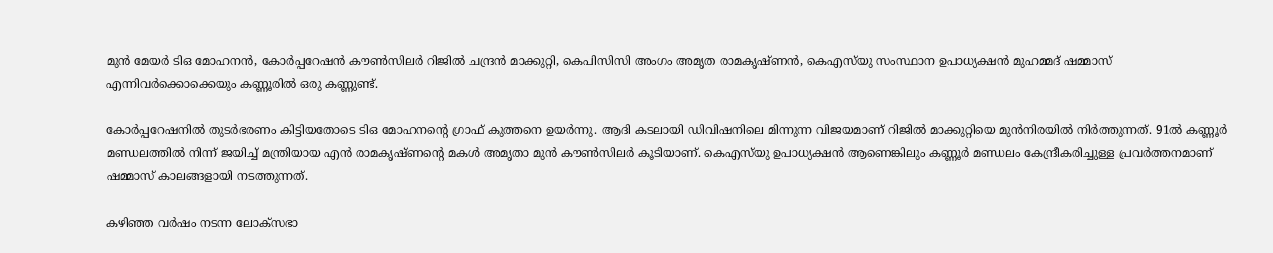മുൻ മേയർ ടിഒ മോഹനൻ, കോർപ്പറേഷൻ കൗൺസിലർ റിജിൽ ചന്ദ്രൻ മാക്കുറ്റി, കെപിസിസി അംഗം അമൃത രാമകൃഷ്‌ണൻ, കെഎസ്‌യു സംസ്ഥാന ഉപാധ്യക്ഷൻ മുഹമ്മദ് ഷമ്മാസ് എന്നിവർക്കൊക്കെയും കണ്ണൂരിൽ ഒരു കണ്ണുണ്ട്.

കോർപ്പറേഷനിൽ തുടർഭരണം കിട്ടിയതോടെ ടിഒ മോഹനന്റെ ഗ്രാഫ് കുത്തനെ ഉയർന്നു. ആദി കടലായി ഡിവിഷനിലെ മിന്നുന്ന വിജയമാണ് റിജിൽ മാക്കുറ്റിയെ മുൻനിരയിൽ നിർത്തുന്നത്. 91ൽ കണ്ണൂർ മണ്ഡലത്തിൽ നിന്ന് ജയിച്ച് മന്ത്രിയായ എൻ രാമകൃഷ്‌ണന്റെ മകൾ അമൃതാ മുൻ കൗൺസിലർ കൂടിയാണ്. കെഎസ്‌യു ഉപാധ്യക്ഷൻ ആണെങ്കിലും കണ്ണൂർ മണ്ഡലം കേന്ദ്രീകരിച്ചുള്ള പ്രവർത്തനമാണ് ഷമ്മാസ് കാലങ്ങളായി നടത്തുന്നത്.

കഴിഞ്ഞ വർഷം നടന്ന ലോക്‌സഭാ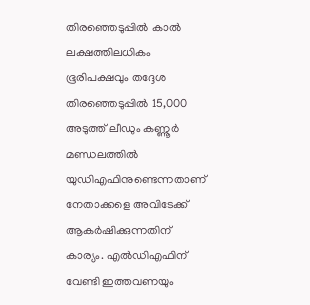തിരഞ്ഞെടുപ്പിൽ കാൽ ലക്ഷത്തിലധികം ഭൂരിപക്ഷവും തദ്ദേശ തിരഞ്ഞെടുപ്പിൽ 15,000 അടുത്ത് ലീഡും കണ്ണൂർ മണ്ഡലത്തിൽ യുഡിഎഫിനുണ്ടെന്നതാണ് നേതാക്കളെ അവിടേക്ക് ആകർഷിക്കുന്നതിന് കാര്യം. എൽഡിഎഫിന് വേണ്ടി ഇത്തവണയും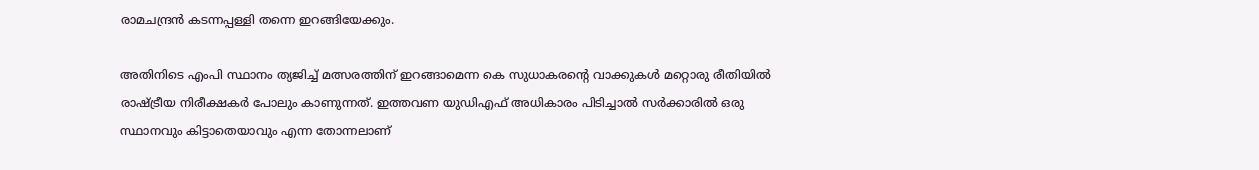രാമചന്ദ്രൻ കടന്നപ്പള്ളി തന്നെ ഇറങ്ങിയേക്കും.

അതിനിടെ എംപി സ്ഥാനം ത്യജിച്ച് മത്സരത്തിന് ഇറങ്ങാമെന്ന കെ സുധാകരന്റെ വാക്കുകൾ മറ്റൊരു രീതിയിൽ രാഷ്ട്രീയ നിരീക്ഷകർ പോലും കാണുന്നത്. ഇത്തവണ യുഡിഎഫ് അധികാരം പിടിച്ചാൽ സർക്കാരിൽ ഒരു സ്ഥാനവും കിട്ടാതെയാവും എന്ന തോന്നലാണ്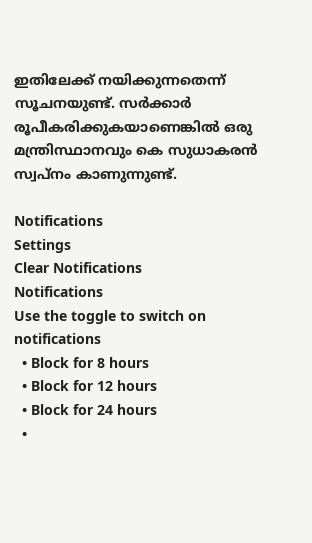ഇതിലേക്ക് നയിക്കുന്നതെന്ന് സൂചനയുണ്ട്. സർക്കാർ രൂപീകരിക്കുകയാണെങ്കിൽ ഒരു മന്ത്രിസ്ഥാനവും കെ സുധാകരൻ സ്വപ്‌നം കാണുന്നുണ്ട്.

Notifications
Settings
Clear Notifications
Notifications
Use the toggle to switch on notifications
  • Block for 8 hours
  • Block for 12 hours
  • Block for 24 hours
  •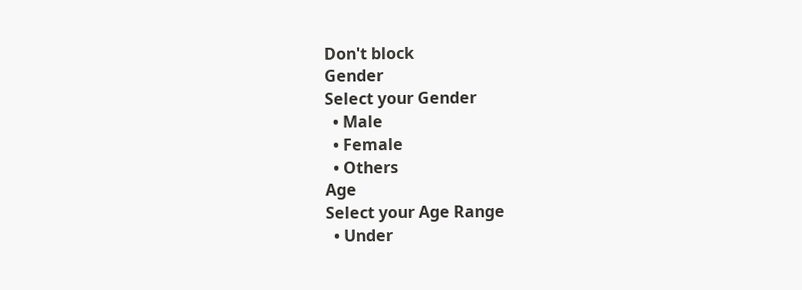Don't block
Gender
Select your Gender
  • Male
  • Female
  • Others
Age
Select your Age Range
  • Under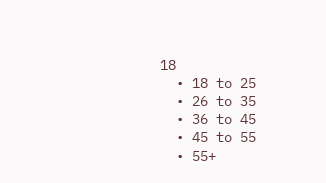18
  • 18 to 25
  • 26 to 35
  • 36 to 45
  • 45 to 55
  • 55+